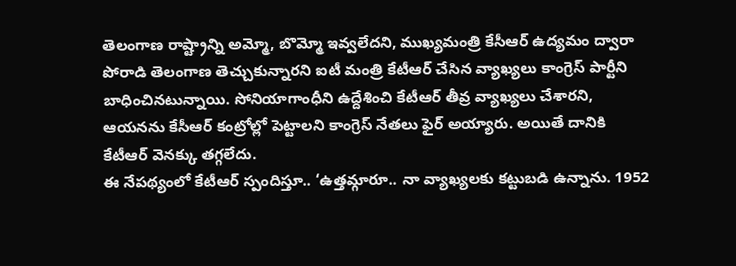తెలంగాణ రాష్ట్రాన్ని అమ్మో, బొమ్మో ఇవ్వలేదని, ముఖ్యమంత్రి కేసీఆర్ ఉద్యమం ద్వారా పోరాడి తెలంగాణ తెచ్చుకున్నారని ఐటీ మంత్రి కేటీఆర్ చేసిన వ్యాఖ్యలు కాంగ్రెస్ పార్టీని బాధించినటున్నాయి. సోనియాగాంధీని ఉద్దేశించి కేటీఆర్ తీవ్ర వ్యాఖ్యలు చేశారని, ఆయనను కేసీఆర్ కంట్రోల్లో పెట్టాలని కాంగ్రెస్ నేతలు ఫైర్ అయ్యారు. అయితే దానికి కేటీఆర్ వెనక్కు తగ్గలేదు.
ఈ నేపథ్యంలో కేటీఆర్ స్పందిస్తూ.. ‘ఉత్తమ్గారూ.. నా వ్యాఖ్యలకు కట్టుబడి ఉన్నాను. 1952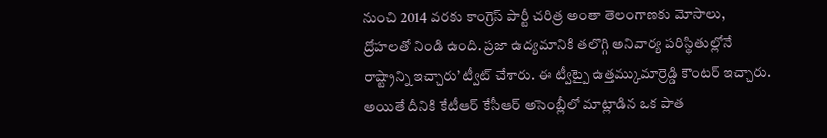నుంచి 2014 వరకు కాంగ్రెస్ పార్టీ చరిత్ర అంతా తెలంగాణకు మోసాలు, ద్రోహలతో నిండి ఉంది. ప్రజా ఉద్యమానికి తలొగ్గి అనివార్య పరిస్థితుల్లోనే రాష్ట్రాన్ని ఇచ్చారు’ ట్వీట్ చేశారు. ఈ ట్వీట్పై ఉత్తమ్కుమార్రెడ్డి కౌంటర్ ఇచ్చారు.
అయితే దీనికి కేటీఆర్ కేసీఆర్ అసెంబ్లీలో మాట్లాడిన ఒక పాత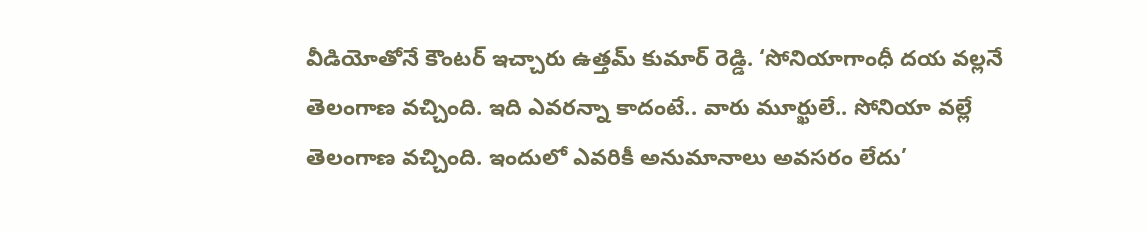వీడియోతోనే కౌంటర్ ఇచ్చారు ఉత్తమ్ కుమార్ రెడ్డి. ‘సోనియాగాంధీ దయ వల్లనే తెలంగాణ వచ్చింది. ఇది ఎవరన్నా కాదంటే.. వారు మూర్ఖులే.. సోనియా వల్లే తెలంగాణ వచ్చింది. ఇందులో ఎవరికీ అనుమానాలు అవసరం లేదు’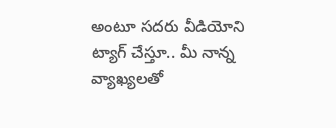అంటూ సదరు వీడియోని ట్యాగ్ చేస్తూ.. మీ నాన్న వ్యాఖ్యలతో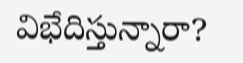విభేదిస్తున్నారా?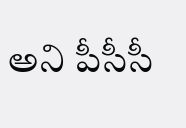అని పీసీసీ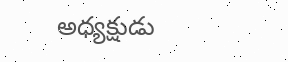అధ్యక్షుడు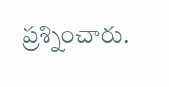ప్రశ్నించారు.